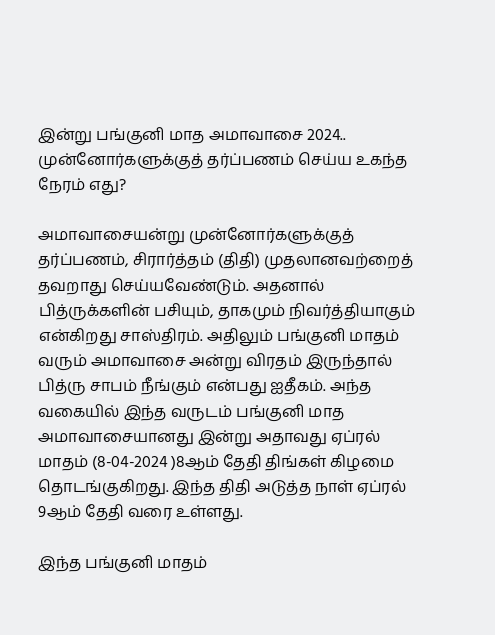இன்று பங்குனி மாத அமாவாசை 2024.. முன்னோர்களுக்குத் தர்ப்பணம் செய்ய உகந்த நேரம் எது?

அமாவாசையன்று முன்னோர்களுக்குத் தர்ப்பணம், சிரார்த்தம் (திதி) முதலானவற்றைத் தவறாது செய்யவேண்டும். அதனால் பித்ருக்களின் பசியும், தாகமும் நிவர்த்தியாகும் என்கிறது சாஸ்திரம். அதிலும் பங்குனி மாதம் வரும் அமாவாசை அன்று விரதம் இருந்தால் பித்ரு சாபம் நீங்கும் என்பது ஐதீகம். அந்த வகையில் இந்த வருடம் பங்குனி மாத அமாவாசையானது இன்று அதாவது ஏப்ரல் மாதம் (8-04-2024 )8ஆம் தேதி திங்கள் கிழமை தொடங்குகிறது. இந்த திதி அடுத்த நாள் ஏப்ரல் 9ஆம் தேதி வரை உள்ளது.

இந்த பங்குனி மாதம்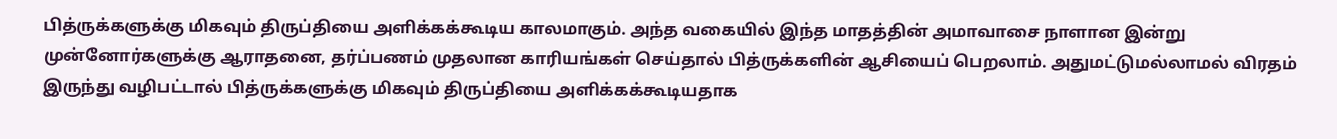பித்ருக்களுக்கு மிகவும் திருப்தியை அளிக்கக்கூடிய காலமாகும். அந்த வகையில் இந்த மாதத்தின் அமாவாசை நாளான இன்று முன்னோர்களுக்கு ஆராதனை, தர்ப்பணம் முதலான காரியங்கள் செய்தால் பித்ருக்களின் ஆசியைப் பெறலாம். அதுமட்டுமல்லாமல் விரதம் இருந்து வழிபட்டால் பித்ருக்களுக்கு மிகவும் திருப்தியை அளிக்கக்கூடியதாக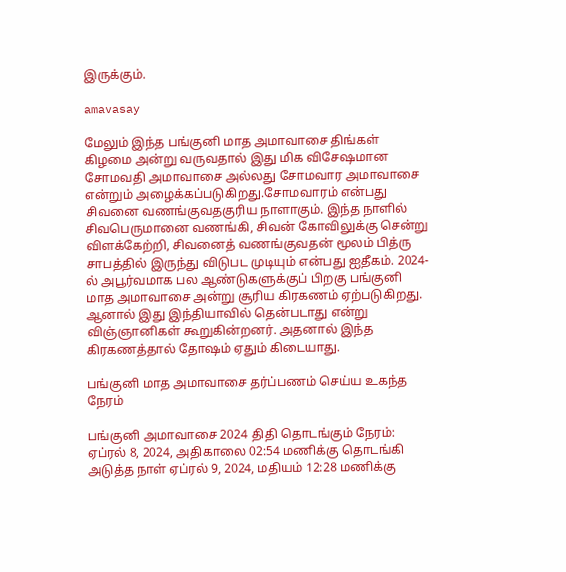இருக்கும்.

amavasay

மேலும் இந்த பங்குனி மாத அமாவாசை திங்கள் கிழமை அன்று வருவதால் இது மிக விசேஷமான சோமவதி அமாவாசை அல்லது சோமவார அமாவாசை என்றும் அழைக்கப்படுகிறது.சோமவாரம் என்பது சிவனை வணங்குவதகுரிய நாளாகும். இந்த நாளில் சிவபெருமானை வணங்கி, சிவன் கோவிலுக்கு சென்று விளக்கேற்றி, சிவனைத் வணங்குவதன் மூலம் பித்ரு சாபத்தில் இருந்து விடுபட முடியும் என்பது ஐதீகம். 2024-ல் அபூர்வமாக பல ஆண்டுகளுக்குப் பிறகு பங்குனி மாத அமாவாசை அன்று சூரிய கிரகணம் ஏற்படுகிறது. ஆனால் இது இந்தியாவில் தென்படாது என்று விஞ்ஞானிகள் கூறுகின்றனர். அதனால் இந்த கிரகணத்தால் தோஷம் ஏதும் கிடையாது.

பங்குனி மாத அமாவாசை தர்ப்பணம் செய்ய உகந்த நேரம்

பங்குனி அமாவாசை 2024 திதி தொடங்கும் நேரம்: ஏப்ரல் 8, 2024, அதிகாலை 02:54 மணிக்கு தொடங்கி அடுத்த நாள் ஏப்ரல் 9, 2024, மதியம் 12:28 மணிக்கு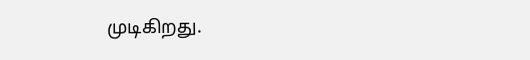முடிகிறது.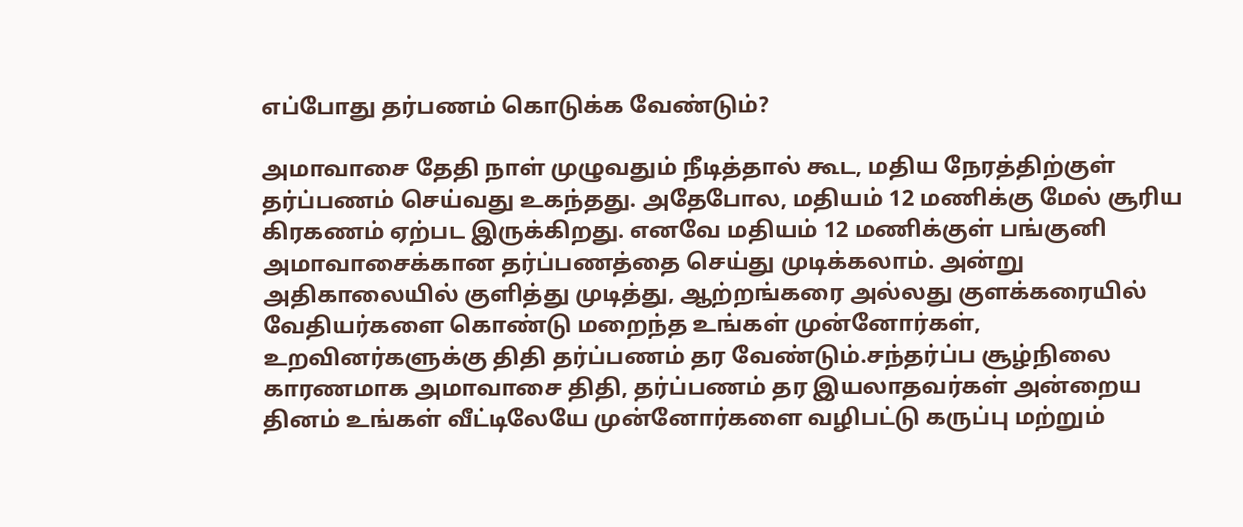எப்போது தர்பணம் கொடுக்க வேண்டும்?

அமாவாசை தேதி நாள் முழுவதும் நீடித்தால் கூட, மதிய நேரத்திற்குள் தர்ப்பணம் செய்வது உகந்தது. அதேபோல, மதியம் 12 மணிக்கு மேல் சூரிய கிரகணம் ஏற்பட இருக்கிறது. எனவே மதியம் 12 மணிக்குள் பங்குனி அமாவாசைக்கான தர்ப்பணத்தை செய்து முடிக்கலாம். அன்று அதிகாலையில் குளித்து முடித்து, ஆற்றங்கரை அல்லது குளக்கரையில் வேதியர்களை கொண்டு மறைந்த உங்கள் முன்னோர்கள், உறவினர்களுக்கு திதி தர்ப்பணம் தர வேண்டும்.சந்தர்ப்ப சூழ்நிலை காரணமாக அமாவாசை திதி, தர்ப்பணம் தர இயலாதவர்கள் அன்றைய தினம் உங்கள் வீட்டிலேயே முன்னோர்களை வழிபட்டு கருப்பு மற்றும்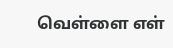வெள்ளை எள்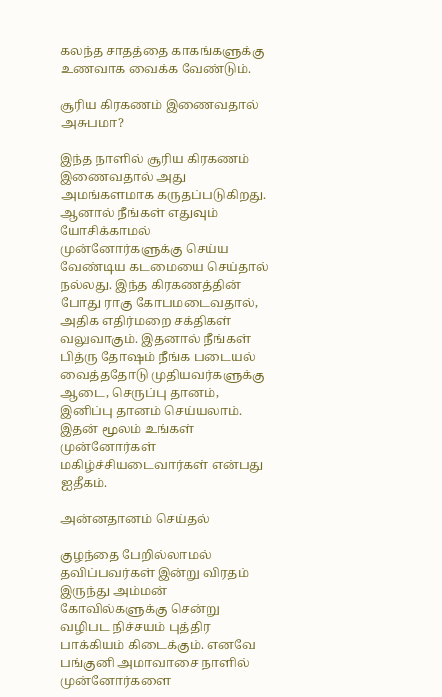கலந்த சாதத்தை காகங்களுக்கு உணவாக வைக்க வேண்டும்.

சூரிய கிரகணம் இணைவதால் அசுபமா?

இந்த நாளில் சூரிய கிரகணம் இணைவதால் அது அமங்களமாக கருதப்படுகிறது. ஆனால் நீங்கள் எதுவும் யோசிக்காமல் முன்னோர்களுக்கு செய்ய வேண்டிய கடமையை செய்தால் நல்லது. இந்த கிரகணத்தின் போது ராகு கோபமடைவதால், அதிக எதிர்மறை சக்திகள் வலுவாகும். இதனால் நீங்கள் பித்ரு தோஷம் நீங்க படையல் வைத்ததோடு முதியவர்களுக்கு ஆடை, செருப்பு தானம், இனிப்பு தானம் செய்யலாம். இதன் மூலம் உங்கள் முன்னோர்கள் மகிழ்ச்சியடைவார்கள் என்பது ஐதீகம்.

அன்னதானம் செய்தல்

குழந்தை பேறில்லாமல் தவிப்பவர்கள் இன்று விரதம் இருந்து அம்மன் கோவில்களுக்கு சென்று வழிபட நிச்சயம் புத்திர பாக்கியம் கிடைக்கும். எனவே பங்குனி அமாவாசை நாளில் முன்னோர்களை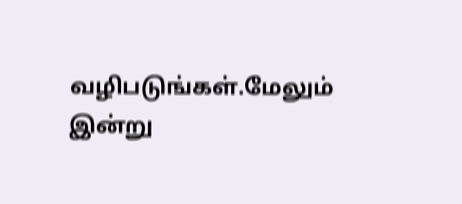வழிபடுங்கள்.மேலும் இன்று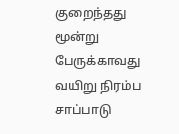குறைந்தது மூன்று பேருக்காவது வயிறு நிரம்ப சாப்பாடு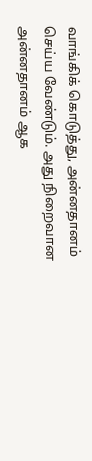வாங்கிக் கொடுத்து, அன்னதானம் செய்ய வேண்டும். அது நிறைவான அன்னதானம் ஆக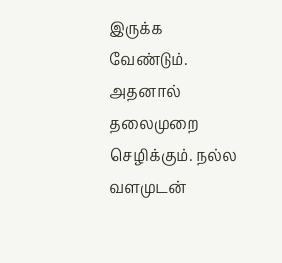இருக்க வேண்டும். அதனால் தலைமுறை செழிக்கும். நல்ல வளமுடன்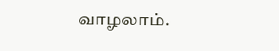வாழலாம்.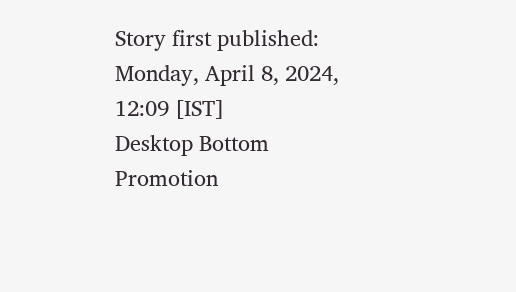Story first published: Monday, April 8, 2024, 12:09 [IST]
Desktop Bottom Promotion